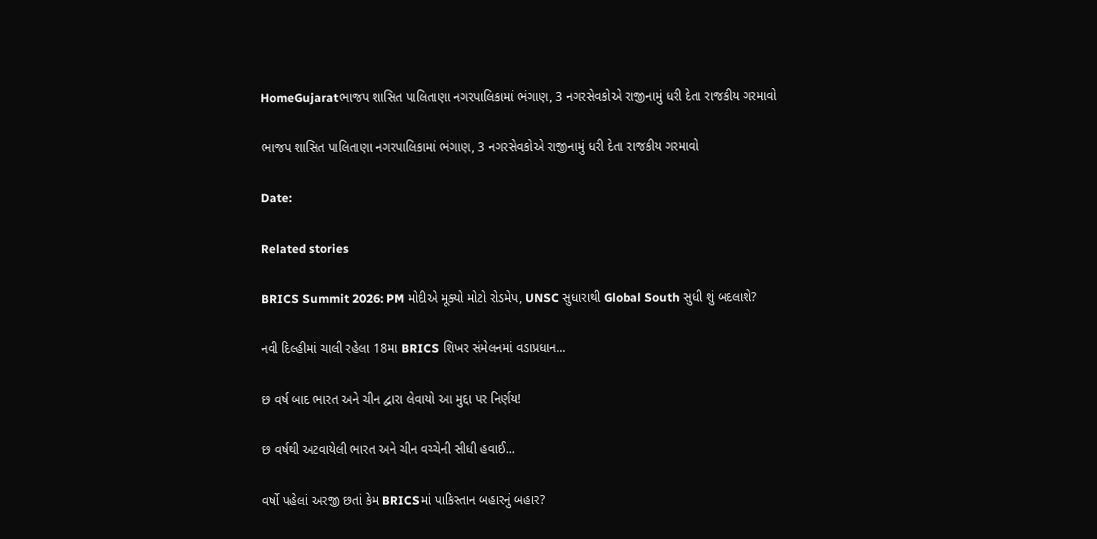HomeGujaratભાજપ શાસિત પાલિતાણા નગરપાલિકામાં ભંગાણ, 3 નગરસેવકોએ રાજીનામું ધરી દેતા રાજકીય ગરમાવો

ભાજપ શાસિત પાલિતાણા નગરપાલિકામાં ભંગાણ, 3 નગરસેવકોએ રાજીનામું ધરી દેતા રાજકીય ગરમાવો

Date:

Related stories

BRICS Summit 2026: PM મોદીએ મૂક્યો મોટો રોડમેપ, UNSC સુધારાથી Global South સુધી શું બદલાશે?

નવી દિલ્હીમાં ચાલી રહેલા 18મા BRICS શિખર સંમેલનમાં વડાપ્રધાન...

છ વર્ષ બાદ ભારત અને ચીન દ્વારા લેવાયો આ મુદ્દા પર નિર્ણય!

છ વર્ષથી અટવાયેલી ભારત અને ચીન વચ્ચેની સીધી હવાઈ...

વર્ષો પહેલાં અરજી છતાં કેમ BRICSમાં પાકિસ્તાન બહારનું બહાર?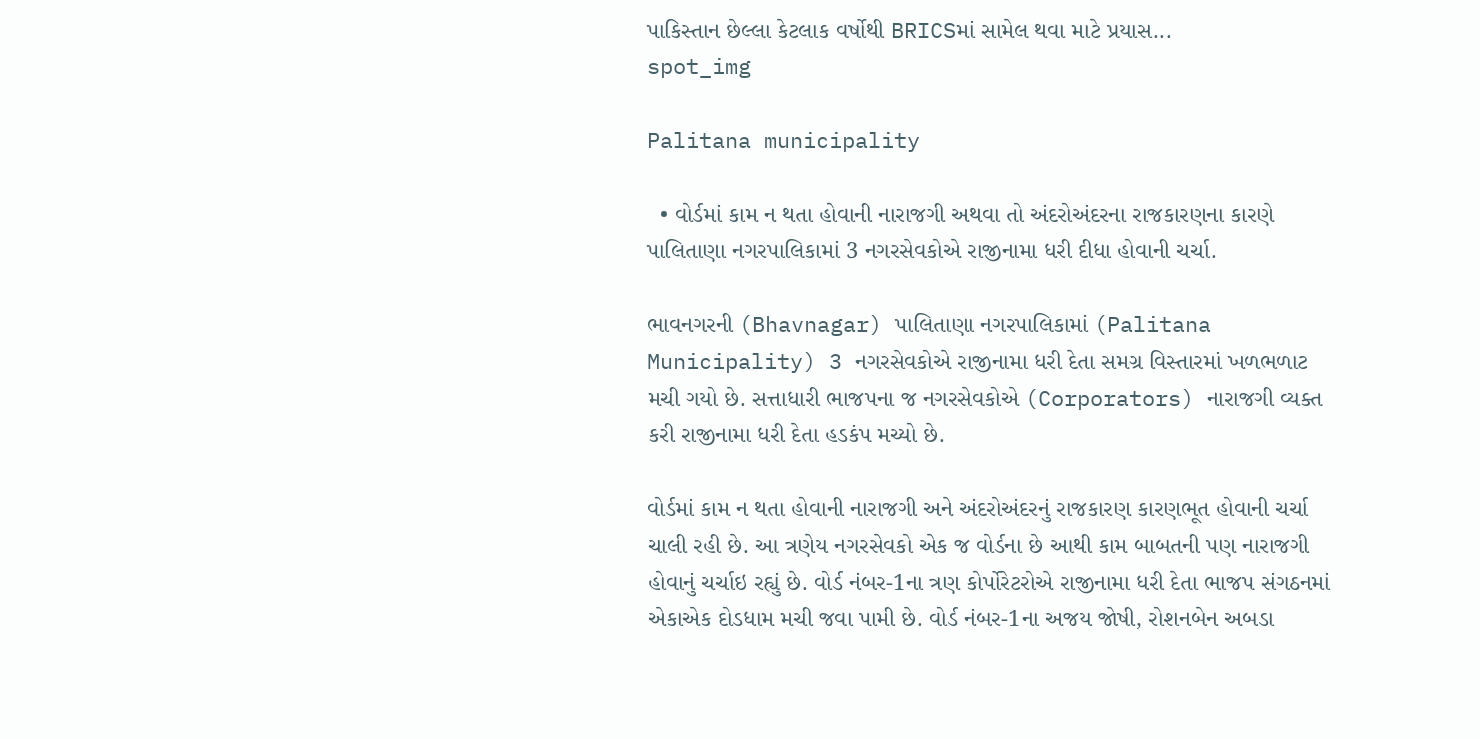પાકિસ્તાન છેલ્લા કેટલાક વર્ષોથી BRICSમાં સામેલ થવા માટે પ્રયાસ...
spot_img

Palitana municipality

  • વોર્ડમાં કામ ન થતા હોવાની નારાજગી અથવા તો અંદરોઅંદરના રાજકારણના કારણે પાલિતાણા નગરપાલિકામાં 3 નગરસેવકોએ રાજીનામા ધરી દીધા હોવાની ચર્ચા.

ભાવનગરની (Bhavnagar) પાલિતાણા નગરપાલિકામાં (Palitana Municipality) 3 નગરસેવકોએ રાજીનામા ધરી દેતા સમગ્ર વિસ્તારમાં ખળભળાટ મચી ગયો છે. સત્તાધારી ભાજપના જ નગરસેવકોએ (Corporators) નારાજગી વ્યક્ત કરી રાજીનામા ધરી દેતા હડકંપ મચ્યો છે.

વોર્ડમાં કામ ન થતા હોવાની નારાજગી અને અંદરોઅંદરનું રાજકારણ કારણભૂત હોવાની ચર્ચા ચાલી રહી છે. આ ત્રણેય નગરસેવકો એક જ વોર્ડના છે આથી કામ બાબતની પણ નારાજગી હોવાનું ચર્ચાઇ રહ્યું છે. વોર્ડ નંબર-1ના ત્રણ કોર્પોરેટરોએ રાજીનામા ધરી દેતા ભાજપ સંગઠનમાં એકાએક દોડધામ મચી જવા પામી છે. વોર્ડ નંબર-1ના અજય જોષી, રોશનબેન અબડા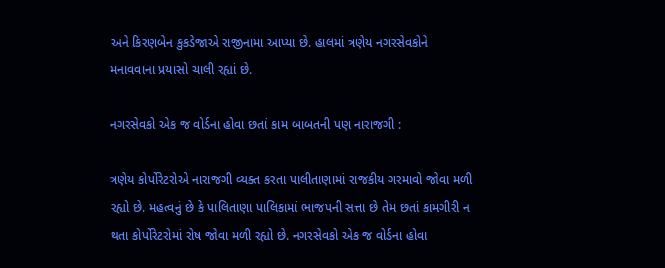અને કિરણબેન કુકડેજાએ રાજીનામા આપ્યા છે. હાલમાં ત્રણેય નગરસેવકોને મનાવવાના પ્રયાસો ચાલી રહ્યાં છે.

નગરસેવકો એક જ વોર્ડના હોવા છતાં કામ બાબતની પણ નારાજગી :

ત્રણેય કોર્પોરેટરોએ નારાજગી વ્યક્ત કરતા પાલીતાણામાં રાજકીય ગરમાવો જોવા મળી રહ્યો છે. મહત્વનું છે કે પાલિતાણા પાલિકામાં ભાજપની સત્તા છે તેમ છતાં કામગીરી ન થતા કોર્પોરેટરોમાં રોષ જોવા મળી રહ્યો છે. નગરસેવકો એક જ વોર્ડના હોવા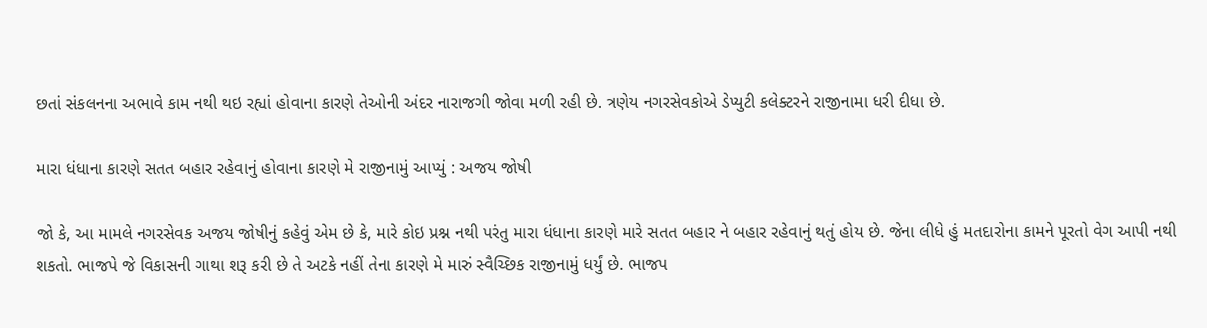છતાં સંકલનના અભાવે કામ નથી થઇ રહ્યાં હોવાના કારણે તેઓની અંદર નારાજગી જોવા મળી રહી છે. ત્રણેય નગરસેવકોએ ડેપ્યુટી કલેક્ટરને રાજીનામા ધરી દીધા છે.

મારા ધંધાના કારણે સતત બહાર રહેવાનું હોવાના કારણે મે રાજીનામું આપ્યું : અજય જોષી

જો કે, આ મામલે નગરસેવક અજય જોષીનું કહેવું એમ છે કે, મારે કોઇ પ્રશ્ન નથી પરંતુ મારા ધંધાના કારણે મારે સતત બહાર ને બહાર રહેવાનું થતું હોય છે. જેના લીધે હું મતદારોના કામને પૂરતો વેગ આપી નથી શકતો. ભાજપે જે વિકાસની ગાથા શરૂ કરી છે તે અટકે નહીં તેના કારણે મે મારું સ્વૈચ્છિક રાજીનામું ધર્યું છે. ભાજપ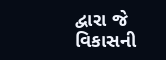દ્વારા જે વિકાસની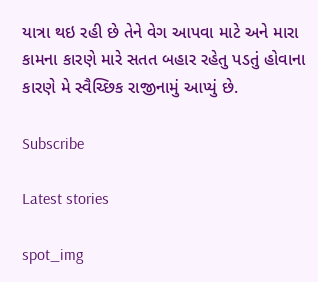યાત્રા થઇ રહી છે તેને વેગ આપવા માટે અને મારા કામના કારણે મારે સતત બહાર રહેતુ પડતું હોવાના કારણે મે સ્વૈચ્છિક રાજીનામું આપ્યું છે.

Subscribe

Latest stories

spot_img